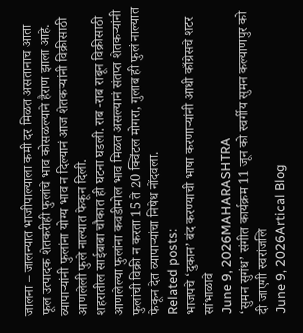जालना – जालन्यात भाजीपाल्याला कमी दर मिळत असतानाच आता फूल उत्पादक शेतकरीही फुलांचे भाव कोसळल्याने हैराण झाला आहे. व्यापाऱ्यांनी फुलांना योग्य भाव न दिल्यानं आज शेतकऱ्यांनी विक्रीसाठी आणलेली फुले नाल्यात फेकून दिली.
शहरातील साईबाबा चौकात ही घटना घडली. राब -राब राबून विक्रीसाठी आणलेल्या फुलांना कवडीमोल भाव मिळत असल्यानं संतप्त शेतकऱ्यांनी फुलांची विक्री न करता 15 ते 20 क्विंटल मोगरा, गुलाब ही फुलं नाल्यात फेकून देत व्यापाऱ्यांचा निषेध नोंदवला.
Related posts:
भाजपचे ‘दुकान’ बंद करण्याची भाषा करणाऱ्यांनी आधी काँग्रेसचे शटर सांभाळावे
June 9, 2026MAHARASHTRA
‘सुमन सुगंध’ संगीत कार्यक्रम 11 जून को स्वर्गीय सुमन कल्याणपुर को दी जाएगी स्वरांजलि
June 9, 2026Artical Blog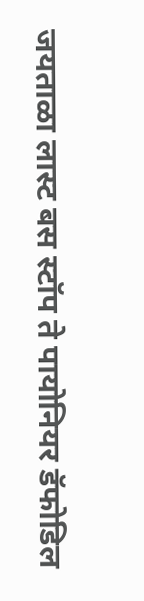जयताळा लास्ट बस स्टॉप ते पायोनियर डॅफोडिल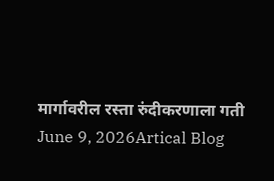मार्गावरील रस्ता रुंदीकरणाला गती
June 9, 2026Artical Blog